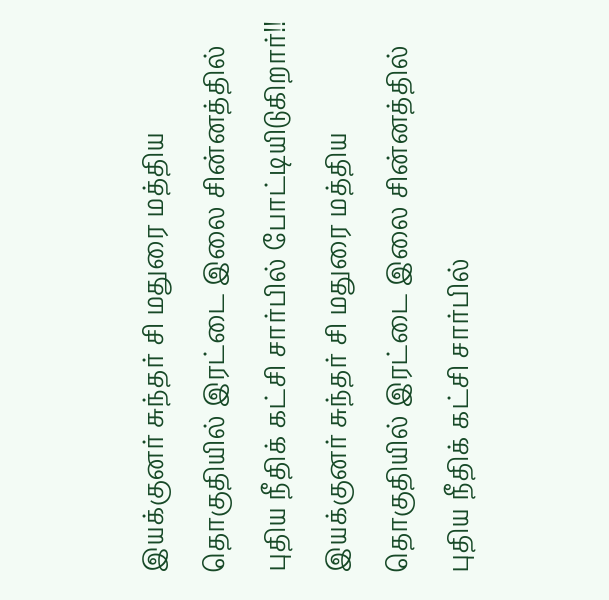இயக்குனர் சுந்தர் சி மதுரை மத்திய தொகுதியில் இரட்டை இலை சின்னத்தில் புதிய நீதிக் கட்சி சார்பில் போட்டியிடுகிறார்!!
இயக்குனர் சுந்தர் சி மதுரை மத்திய தொகுதியில் இரட்டை இலை சின்னத்தில் புதிய நீதிக் கட்சி சார்பில்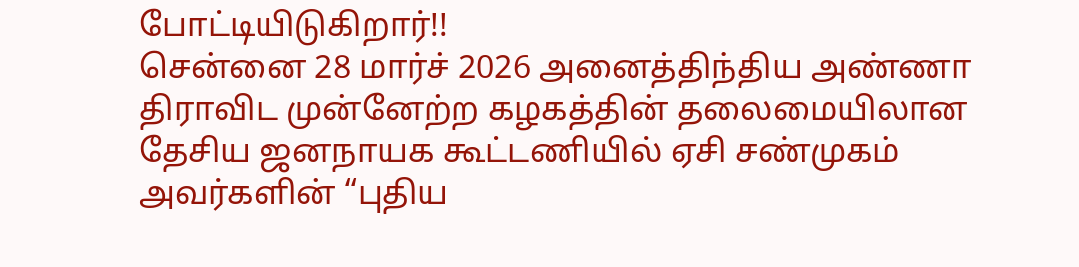போட்டியிடுகிறார்!!
சென்னை 28 மார்ச் 2026 அனைத்திந்திய அண்ணா திராவிட முன்னேற்ற கழகத்தின் தலைமையிலான தேசிய ஜனநாயக கூட்டணியில் ஏசி சண்முகம் அவர்களின் “புதிய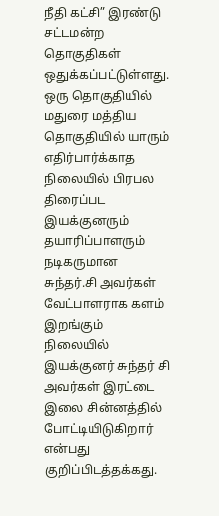நீதி கட்சி” இரண்டு சட்டமன்ற தொகுதிகள் ஒதுக்கப்பட்டுள்ளது.
ஒரு தொகுதியில் மதுரை மத்திய தொகுதியில் யாரும் எதிர்பார்க்காத நிலையில் பிரபல திரைப்பட இயக்குனரும் தயாரிப்பாளரும் நடிகருமான சுந்தர்.சி அவர்கள் வேட்பாளராக களம் இறங்கும் நிலையில் இயக்குனர் சுந்தர் சி அவர்கள் இரட்டை இலை சின்னத்தில் போட்டியிடுகிறார் என்பது குறிப்பிடத்தக்கது.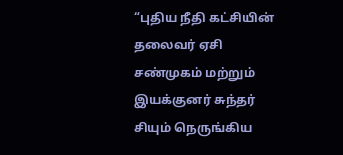“புதிய நீதி கட்சியின் தலைவர் ஏசி சண்முகம் மற்றும் இயக்குனர் சுந்தர் சியும் நெருங்கிய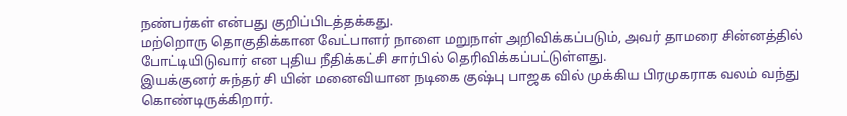நண்பர்கள் என்பது குறிப்பிடத்தக்கது.
மற்றொரு தொகுதிக்கான வேட்பாளர் நாளை மறுநாள் அறிவிக்கப்படும், அவர் தாமரை சின்னத்தில் போட்டியிடுவார் என புதிய நீதிக்கட்சி சார்பில் தெரிவிக்கப்பட்டுள்ளது.
இயக்குனர் சுந்தர் சி யின் மனைவியான நடிகை குஷ்பு பாஜக வில் முக்கிய பிரமுகராக வலம் வந்து கொண்டிருக்கிறார்.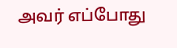அவர் எப்போது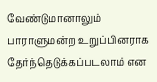வேண்டுமானாலும் பாராளுமன்ற உறுப்பினராக தேர்ந்தெடுக்கப்படலாம் என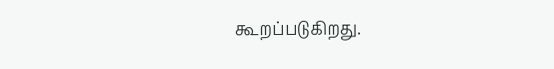கூறப்படுகிறது.